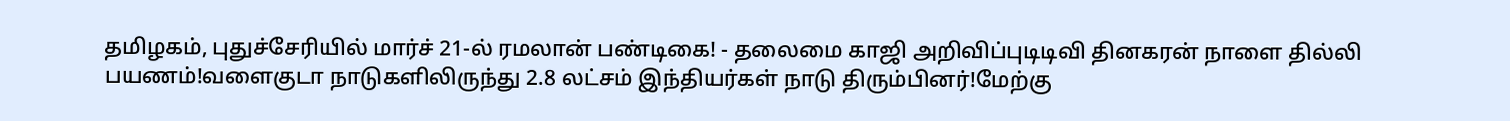தமிழகம், புதுச்சேரியில் மார்ச் 21-ல் ரமலான் பண்டிகை! - தலைமை காஜி அறிவிப்புடிடிவி தினகரன் நாளை தில்லி பயணம்!வளைகுடா நாடுகளிலிருந்து 2.8 லட்சம் இந்தியர்கள் நாடு திரும்பினர்!மேற்கு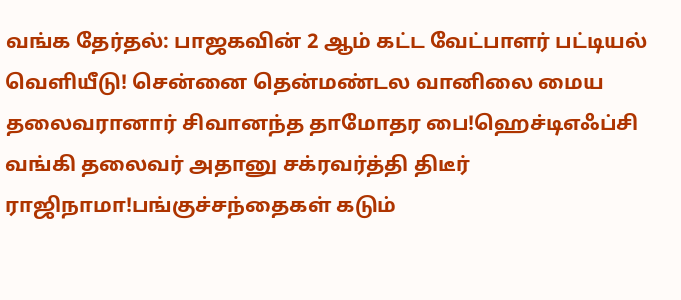வங்க தேர்தல்: பாஜகவின் 2 ஆம் கட்ட வேட்பாளர் பட்டியல் வெளியீடு! சென்னை தென்மண்டல வானிலை மைய தலைவரானார் சிவானந்த தாமோதர பை!ஹெச்டிஎஃப்சி வங்கி தலைவர் அதானு சக்ரவர்த்தி திடீர் ராஜிநாமா!பங்குச்சந்தைகள் கடும்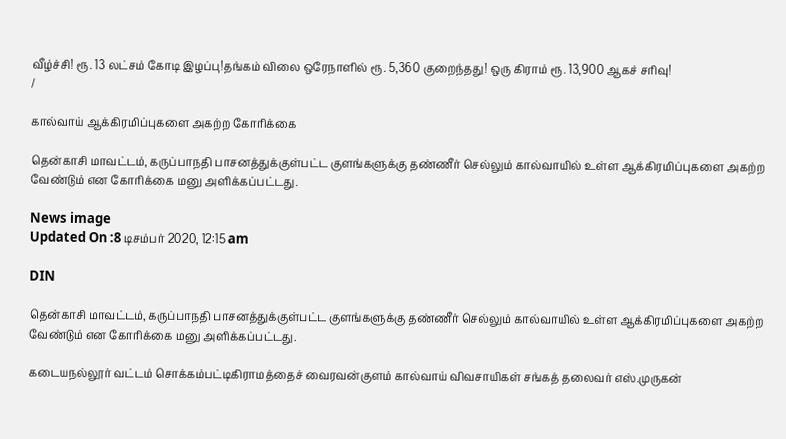வீழ்ச்சி! ரூ. 13 லட்சம் கோடி இழப்பு!தங்கம் விலை ஒரேநாளில் ரூ. 5,360 குறைந்தது! ஒரு கிராம் ரூ. 13,900 ஆகச் சரிவு!
/

கால்வாய் ஆக்கிரமிப்புகளை அகற்ற கோரிக்கை

தென்காசி மாவட்டம், கருப்பாநதி பாசனத்துக்குள்பட்ட குளங்களுக்கு தண்ணீர் செல்லும் கால்வாயில் உள்ள ஆக்கிரமிப்புகளை அகற்ற வேண்டும் என கோரிக்கை மனு அளிக்கப்பட்டது.

News image
Updated On :8 டிசம்பர் 2020, 12:15 am

DIN

தென்காசி மாவட்டம், கருப்பாநதி பாசனத்துக்குள்பட்ட குளங்களுக்கு தண்ணீர் செல்லும் கால்வாயில் உள்ள ஆக்கிரமிப்புகளை அகற்ற வேண்டும் என கோரிக்கை மனு அளிக்கப்பட்டது.

கடையநல்லூர் வட்டம் சொக்கம்பட்டிகிராமத்தைச் வைரவன்குளம் கால்வாய் விவசாயிகள் சங்கத் தலைவர் எஸ்.முருகன்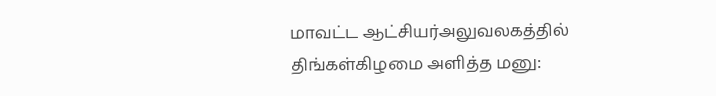மாவட்ட ஆட்சியர்அலுவலகத்தில் திங்கள்கிழமை அளித்த மனு: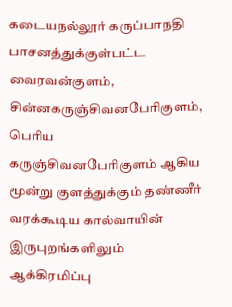கடையநல்லூர் கருப்பாநதி பாசனத்துக்குள்பட்ட வைரவன்குளம், சின்னகருஞ்சிவனபேரிகுளம், பெரிய கருஞ்சிவனபேரிகுளம் ஆகிய மூன்று குளத்துக்கும் தண்ணீர் வரக்கூடிய கால்வாயின் இருபுறங்களிலும் ஆக்கிரமிப்பு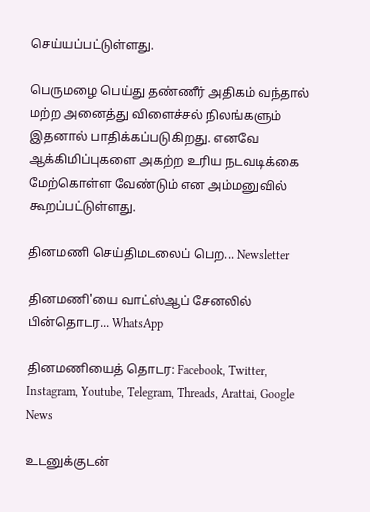செய்யப்பட்டுள்ளது.

பெருமழை பெய்து தண்ணீர் அதிகம் வந்தால் மற்ற அனைத்து விளைச்சல் நிலங்களும் இதனால் பாதிக்கப்படுகிறது. எனவே ஆக்கிமிப்புகளை அகற்ற உரிய நடவடிக்கை மேற்கொள்ள வேண்டும் என அம்மனுவில் கூறப்பட்டுள்ளது.

தினமணி செய்திமடலைப் பெற... Newsletter

தினமணி'யை வாட்ஸ்ஆப் சேனலில் பின்தொடர... WhatsApp

தினமணியைத் தொடர: Facebook, Twitter, Instagram, Youtube, Telegram, Threads, Arattai, Google News

உடனுக்குடன்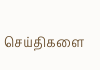செய்திகளை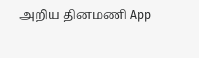அறிய தினமணி App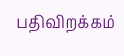பதிவிறக்கம்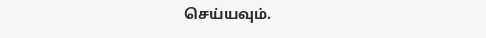செய்யவும்.